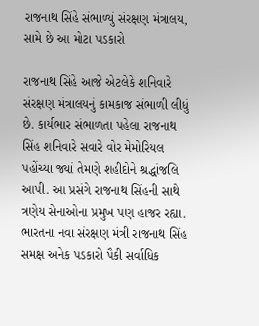રાજનાથ સિંહે સંભાળ્યું સંરક્ષણ મંત્રાલય, સામે છે આ મોટા પડકારો

રાજનાથ સિંહે આજે એટલેકે શનિવારે સંરક્ષણ મંત્રાલયનું કામકાજ સંભાળી લીધું છે. કાર્યભાર સંભાળતા પહેલા રાજનાથ સિંહ શનિવારે સવારે વોર મેમોરિયલ પહોંચ્યા જ્યાં તેમણે શહીદોને શ્રદ્ધાંજલિ આપી. આ પ્રસંગે રાજનાથ સિંહની સાથે ત્રણેય સેનાઓના પ્રમુખ પણ હાજર રહ્યા. ભારતના નવા સંરક્ષણ મંત્રી રાજનાથ સિંહ સમક્ષ અનેક પડકારો પૈકી સર્વાધિક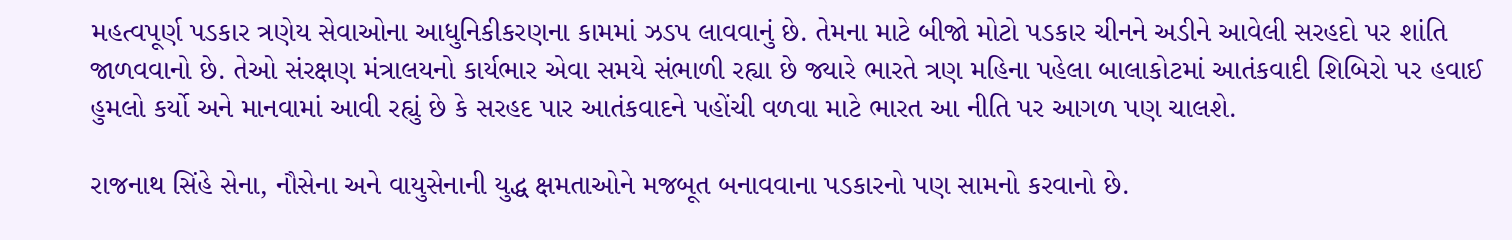મહત્વપૂર્ણ પડકાર ત્રણેય સેવાઓના આધુનિકીકરણના કામમાં ઝડપ લાવવાનું છે. તેમના માટે બીજો મોટો પડકાર ચીનને અડીને આવેલી સરહદો પર શાંતિ જાળવવાનો છે. તેઓ સંરક્ષણ મંત્રાલયનો કાર્યભાર એવા સમયે સંભાળી રહ્યા છે જ્યારે ભારતે ત્રણ મહિના પહેલા બાલાકોટમાં આતંકવાદી શિબિરો પર હવાઈ હુમલો કર્યો અને માનવામાં આવી રહ્યું છે કે સરહદ પાર આતંકવાદને પહોંચી વળવા માટે ભારત આ નીતિ પર આગળ પણ ચાલશે.

રાજનાથ સિંહે સેના, નૌસેના અને વાયુસેનાની યુદ્ધ ક્ષમતાઓને મજબૂત બનાવવાના પડકારનો પણ સામનો કરવાનો છે.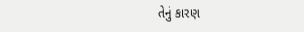તેનું કારણ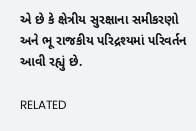એ છે કે ક્ષેત્રીય સુરક્ષાના સમીકરણો અને ભૂ રાજકીય પરિદ્રશ્યમાં પરિવર્તન આવી રહ્યું છે.

RELATED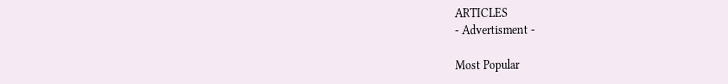ARTICLES
- Advertisment -

Most Popular